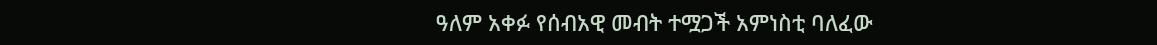ዓለም አቀፉ የሰብአዊ መብት ተሟጋች አምነስቲ ባለፈው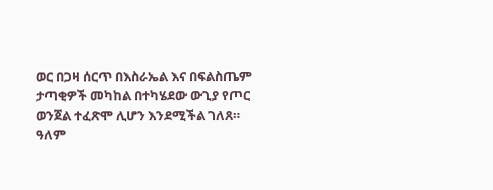ወር በጋዛ ሰርጥ በእስራኤል እና በፍልስጤም ታጣቂዎች መካከል በተካሄደው ውጊያ የጦር ወንጀል ተፈጽሞ ሊሆን እንደሚችል ገለጸ።
ዓለም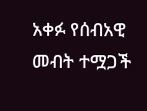አቀፉ የሰብአዊ መብት ተሟጋች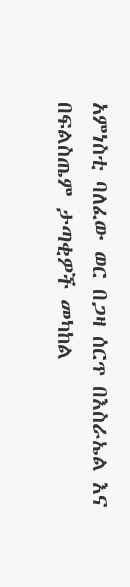አምነስቲ ባለፈው ወር በጋዛ ሰርጥ በእስራኤል እና በፍልስጤም ታጣቂዎች መካከል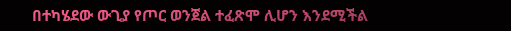በተካሄደው ውጊያ የጦር ወንጀል ተፈጽሞ ሊሆን እንደሚችል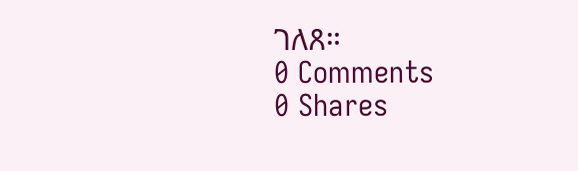ገለጸ።
0 Comments
0 Shares